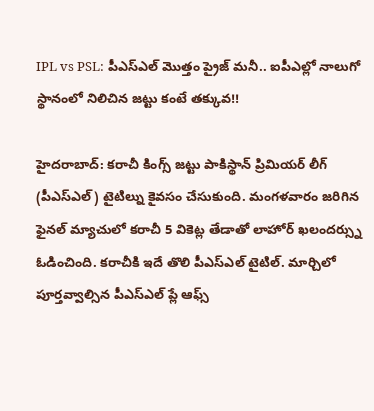IPL vs PSL: పీఎస్ఎల్ మొత్తం ప్రైజ్ మనీ.. ఐపీఎల్లో నాలుగో స్థానంలో నిలిచిన జట్టు కంటే తక్కువ!!

హైదరాబాద్: కరాచీ కింగ్స్ జట్టు పాకిస్థాన్ ప్రిమియర్ లీగ్ (పీఎస్ఎల్) టైటిల్ను కైవసం చేసుకుంది. మంగళవారం జరిగిన ఫైనల్ మ్యాచులో కరాచీ 5 వికెట్ల తేడాతో లాహోర్ ఖలందర్స్ను ఓడించింది. కరాచీకి ఇదే తొలి పీఎస్ఎల్ టైటిల్. మార్చిలో పూర్తవ్వాల్సిన పీఎస్ఎల్ ప్లే ఆఫ్స్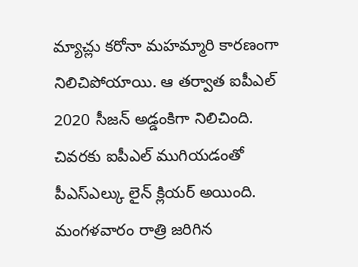మ్యాచ్లు కరోనా మహమ్మారి కారణంగా నిలిచిపోయాయి. ఆ తర్వాత ఐపీఎల్ 2020 సీజన్ అడ్డంకిగా నిలిచింది. చివరకు ఐపీఎల్ ముగియడంతో పీఎస్ఎల్కు లైన్ క్లియర్ అయింది. మంగళవారం రాత్రి జరిగిన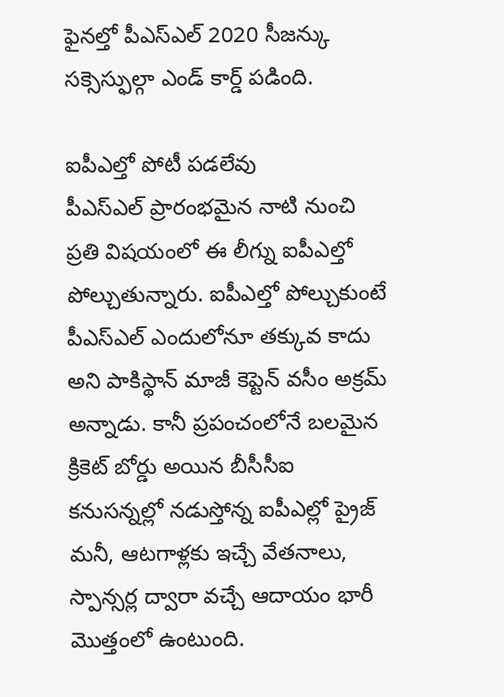ఫైనల్తో పీఎస్ఎల్ 2020 సీజన్కు సక్సెస్ఫుల్గా ఎండ్ కార్డ్ పడింది.

ఐపీఎల్తో పోటీ పడలేవు
పీఎస్ఎల్ ప్రారంభమైన నాటి నుంచి ప్రతి విషయంలో ఈ లీగ్ను ఐపీఎల్తో పోల్చుతున్నారు. ఐపీఎల్తో పోల్చుకుంటే పీఎస్ఎల్ ఎందులోనూ తక్కువ కాదు అని పాకిస్థాన్ మాజీ కెప్టెన్ వసీం అక్రమ్ అన్నాడు. కానీ ప్రపంచంలోనే బలమైన క్రికెట్ బోర్డు అయిన బీసీసీఐ కనుసన్నల్లో నడుస్తోన్న ఐపీఎల్లో ప్రైజ్ మనీ, ఆటగాళ్లకు ఇచ్చే వేతనాలు, స్పాన్సర్ల ద్వారా వచ్చే ఆదాయం భారీ మొత్తంలో ఉంటుంది.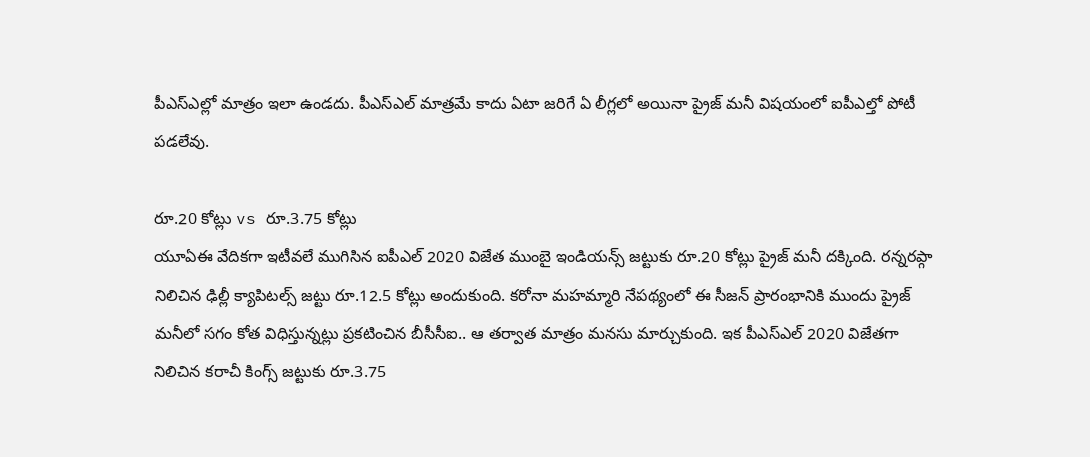పీఎస్ఎల్లో మాత్రం ఇలా ఉండదు. పీఎస్ఎల్ మాత్రమే కాదు ఏటా జరిగే ఏ లీగ్లలో అయినా ప్రైజ్ మనీ విషయంలో ఐపీఎల్తో పోటీ పడలేవు.

రూ.20 కోట్లు vs రూ.3.75 కోట్లు
యూఏఈ వేదికగా ఇటీవలే ముగిసిన ఐపీఎల్ 2020 విజేత ముంబై ఇండియన్స్ జట్టుకు రూ.20 కోట్లు ప్రైజ్ మనీ దక్కింది. రన్నరప్గా నిలిచిన ఢిల్లీ క్యాపిటల్స్ జట్టు రూ.12.5 కోట్లు అందుకుంది. కరోనా మహమ్మారి నేపథ్యంలో ఈ సీజన్ ప్రారంభానికి ముందు ప్రైజ్ మనీలో సగం కోత విధిస్తున్నట్లు ప్రకటించిన బీసీసీఐ.. ఆ తర్వాత మాత్రం మనసు మార్చుకుంది. ఇక పీఎస్ఎల్ 2020 విజేతగా నిలిచిన కరాచీ కింగ్స్ జట్టుకు రూ.3.75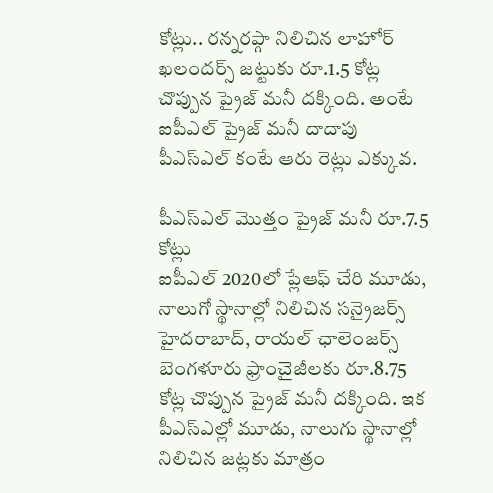కోట్లు.. రన్నరప్గా నిలిచిన లాహోర్ ఖలందర్స్ జట్టుకు రూ.1.5 కోట్ల చొప్పున ప్రైజ్ మనీ దక్కింది. అంటే ఐపీఎల్ ప్రైజ్ మనీ దాదాపు పీఎస్ఎల్ కంటే ఆరు రెట్లు ఎక్కువ.

పీఎస్ఎల్ మొత్తం ప్రైజ్ మనీ రూ.7.5 కోట్లు
ఐపీఎల్ 2020లో ప్లేఆఫ్ చేరి మూడు, నాలుగో స్థానాల్లో నిలిచిన సన్రైజర్స్ హైదరాబాద్, రాయల్ ఛాలెంజర్స్ బెంగళూరు ఫ్రాంచైజీలకు రూ.8.75 కోట్ల చొప్పున ప్రైజ్ మనీ దక్కింది. ఇక పీఎస్ఎల్లో మూడు, నాలుగు స్థానాల్లో నిలిచిన జట్లకు మాత్రం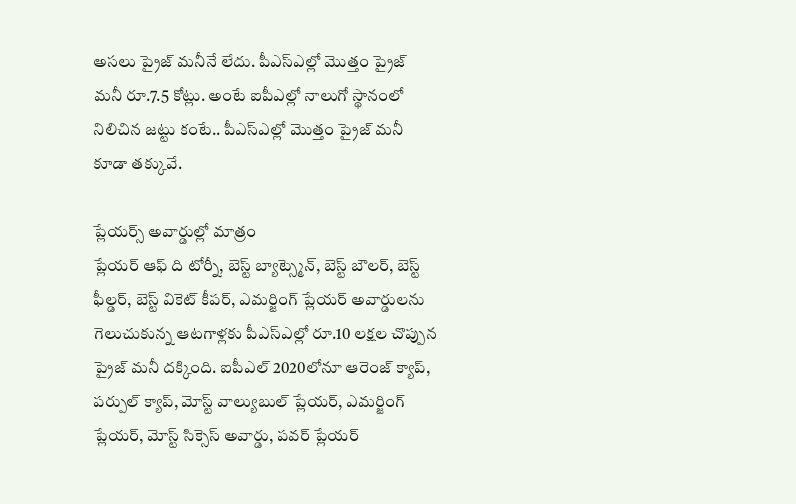అసలు ప్రైజ్ మనీనే లేదు. పీఎస్ఎల్లో మొత్తం ప్రైజ్ మనీ రూ.7.5 కోట్లు. అంటే ఐపీఎల్లో నాలుగో స్థానంలో నిలిచిన జట్టు కంటే.. పీఎస్ఎల్లో మొత్తం ప్రైజ్ మనీ కూడా తక్కువే.

ప్లేయర్స్ అవార్డుల్లో మాత్రం
ప్లేయర్ ఆఫ్ ది టోర్నీ, బెస్ట్ బ్యాట్స్మెన్, బెస్ట్ బౌలర్, బెస్ట్ ఫీల్డర్, బెస్ట్ వికెట్ కీపర్, ఎమర్జింగ్ ప్లేయర్ అవార్డులను గెలుచుకున్న ఆటగాళ్లకు పీఎస్ఎల్లో రూ.10 లక్షల చొప్పున ప్రైజ్ మనీ దక్కింది. ఐపీఎల్ 2020లోనూ ఆరెంజ్ క్యాప్, పర్పుల్ క్యాప్, మోస్ట్ వాల్యుబుల్ ప్లేయర్, ఎమర్జింగ్ ప్లేయర్, మోస్ట్ సిక్సెస్ అవార్డు, పవర్ ప్లేయర్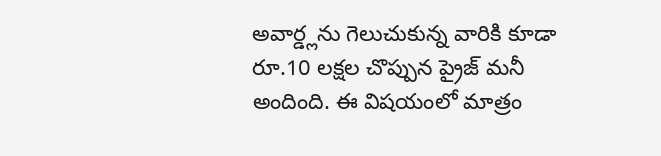అవార్డ్లను గెలుచుకున్న వారికి కూడా రూ.10 లక్షల చొప్పున ప్రైజ్ మనీ అందింది. ఈ విషయంలో మాత్రం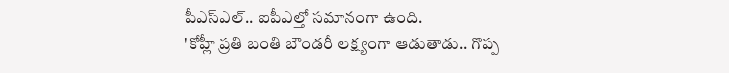పీఎస్ఎల్.. ఐపీఎల్తో సమానంగా ఉంది.
'కోహ్లీ ప్రతి బంతి బౌండరీ లక్ష్యంగా ఆడుతాడు.. గొప్ప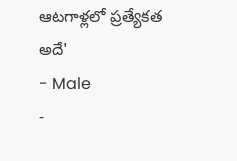ఆటగాళ్లలో ప్రత్యేకత అదే'
- Male
-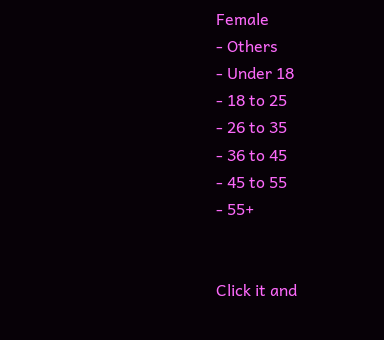Female
- Others
- Under 18
- 18 to 25
- 26 to 35
- 36 to 45
- 45 to 55
- 55+


Click it and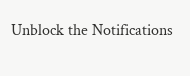Unblock the Notifications